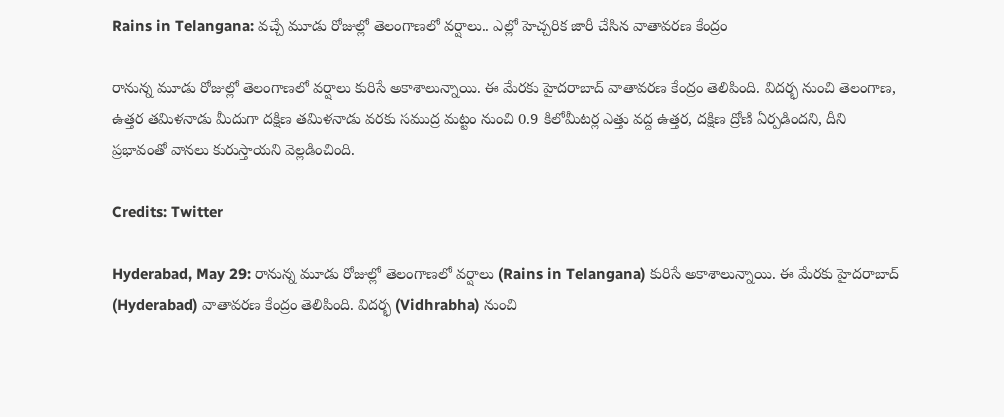Rains in Telangana: వచ్చే మూడు రోజుల్లో తెలంగాణలో వర్షాలు.. ఎల్లో హెచ్చరిక జారీ చేసిన వాతావరణ కేంద్రం

రానున్న మూడు రోజుల్లో తెలంగాణలో వర్షాలు కురిసే అకాశాలున్నాయి. ఈ మేరకు హైదరాబాద్‌ వాతావరణ కేంద్రం తెలిపింది. విదర్భ నుంచి తెలంగాణ, ఉత్తర తమిళనాడు మీదుగా దక్షిణ తమిళనాడు వరకు సముద్ర మట్టం నుంచి 0.9 కిలోమీటర్ల ఎత్తు వద్ద ఉత్తర, దక్షిణ ద్రోణి ఏర్పడిందని, దీని ప్రభావంతో వానలు కురుస్తాయని వెల్లడించింది.

Credits: Twitter

Hyderabad, May 29: రానున్న మూడు రోజుల్లో తెలంగాణలో వర్షాలు (Rains in Telangana) కురిసే అకాశాలున్నాయి. ఈ మేరకు హైదరాబాద్‌ (Hyderabad) వాతావరణ కేంద్రం తెలిపింది. విదర్భ (Vidhrabha) నుంచి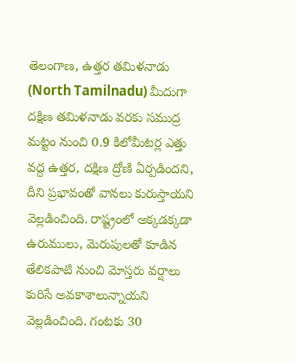తెలంగాణ, ఉత్తర తమిళనాడు (North Tamilnadu) మీదుగా దక్షిణ తమిళనాడు వరకు సముద్ర మట్టం నుంచి 0.9 కిలోమీటర్ల ఎత్తు వద్ద ఉత్తర, దక్షిణ ద్రోణి ఏర్పడిందని, దీని ప్రభావంతో వానలు కురుస్తాయని వెల్లడించింది. రాష్ట్రంలో అక్కడక్కడా ఉరుములు, మెరుపులతో కూడిన తేలికపాటి నుంచి మోస్తరు వర్షాలు కురిసే అవకాశాలున్నాయని వెల్లడించింది. గంటకు 30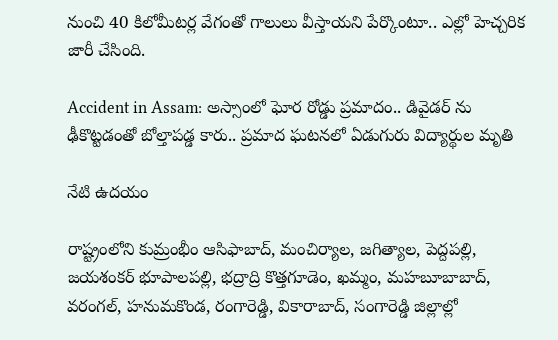నుంచి 40 కిలోమీటర్ల వేగంతో గాలులు వీస్తాయని పేర్కొంటూ.. ఎల్లో హెచ్చరిక జారీ చేసింది.

Accident in Assam: అస్సాంలో ఘోర రోడ్డు ప్రమాదం.. డివైడర్ ను ఢీకొట్టడంతో బోల్తాపడ్డ కారు.. ప్రమాద ఘటనలో ఏడుగురు విద్యార్థుల మృతి

నేటి ఉదయం

రాష్ట్రంలోని కుమ్రంభీం ఆసిఫాబాద్‌, మంచిర్యాల, జగిత్యాల, పెద్దపల్లి, జయశంకర్‌ భూపాలపల్లి, భద్రాద్రి కొత్తగూడెం, ఖమ్మం, మహబూబాబాద్‌, వరంగల్‌, హనుమకొండ, రంగారెడ్డి, వికారాబాద్‌, సంగారెడ్డి జిల్లాల్లో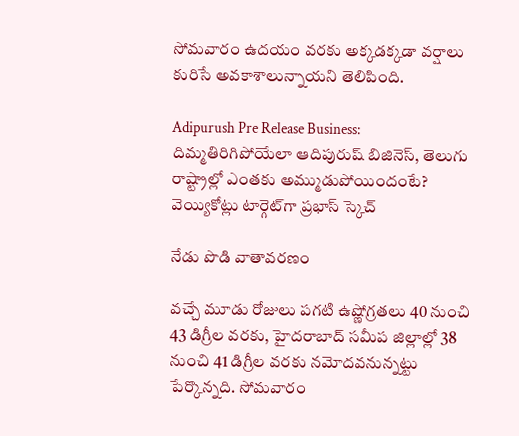సోమవారం ఉదయం వరకు అక్కడక్కడా వర్షాలు కురిసే అవకాశాలున్నాయని తెలిపింది.

Adipurush Pre Release Business: దిమ్మతిరిగిపోయేలా ఆదిపురుష్ బిజినెస్‌, తెలుగు రాష్ట్రాల్లో ఎంతకు అమ్ముడుపోయిందంటే? వెయ్యికోట్లు టార్గెట్‌గా ప్రభాస్ స్కెచ్‌

నేడు పొడి వాతావరణం

వచ్చే మూడు రోజులు పగటి ఉష్ణోగ్రతలు 40 నుంచి 43 డిగ్రీల వరకు, హైదరాబాద్‌ సమీప జిల్లాల్లో 38 నుంచి 41 డిగ్రీల వరకు నమోదవనున్నట్టు పేర్కొన్నది. సోమవారం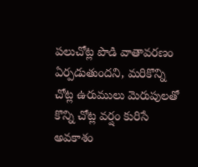పలుచోట్ల పొడి వాతావరణం ఏర్పడుతుందని, మరికొన్ని చోట్ల ఉరుములు మెరుపులతో కొన్ని చోట్ల వర్షం కురిసే అవకాశం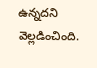ఉన్నదని వెల్లడించింది.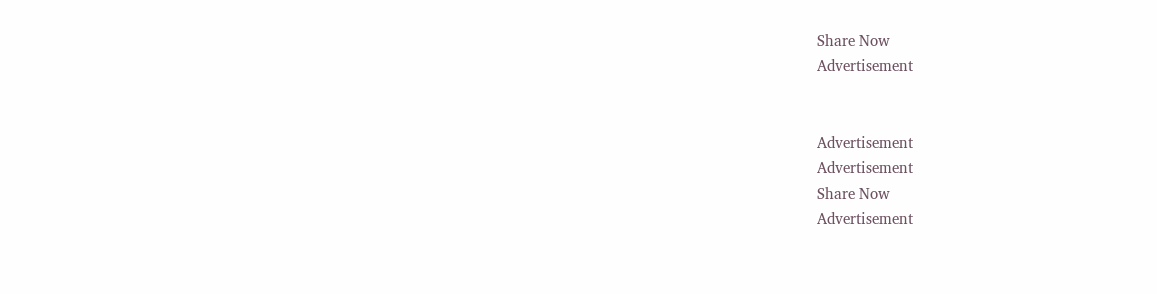Share Now
Advertisement


Advertisement
Advertisement
Share Now
Advertisement